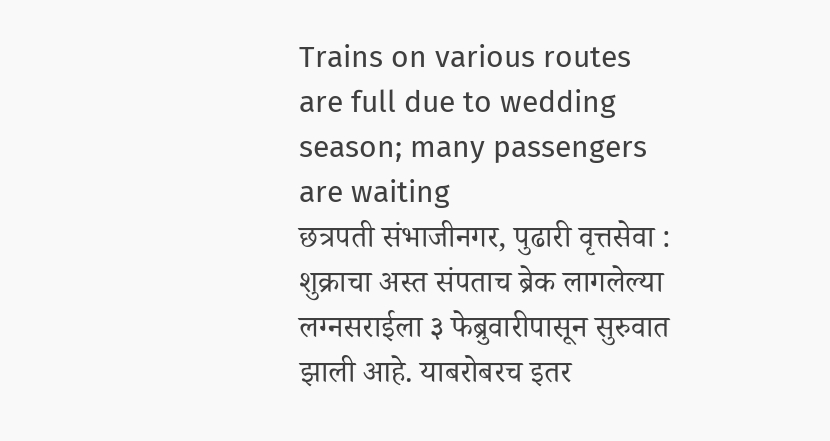Trains on various routes are full due to wedding season; many passengers are waiting
छत्रपती संभाजीनगर, पुढारी वृत्तसेवा : शुक्राचा अस्त संपताच ब्रेक लागलेल्या लग्नसराईला ३ फेब्रुवारीपासून सुरुवात झाली आहे. याबरोबरच इतर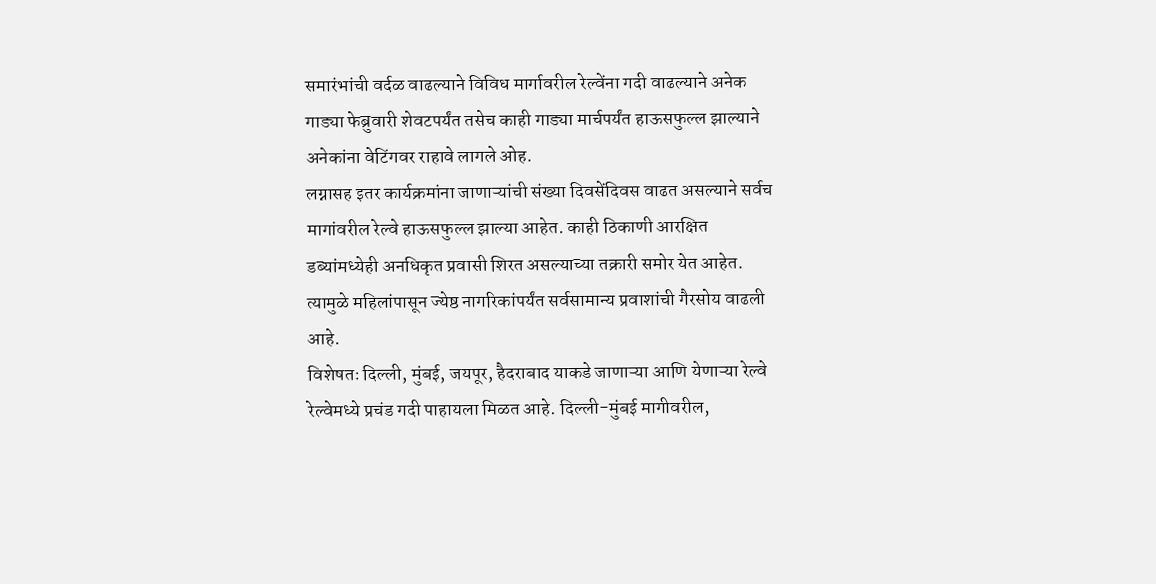समारंभांची वर्दळ वाढल्याने विविध मार्गावरील रेल्वेंना गदी वाढल्याने अनेक गाड्या फेब्रुवारी शेवटपर्यंत तसेच काही गाड्या मार्चपर्यंत हाऊसफुल्ल झाल्याने अनेकांना वेटिंगवर राहावे लागले ओह.
लग्नासह इतर कार्यक्रमांना जाणाऱ्यांची संख्या दिवसेंदिवस वाढत असल्याने सर्वच मागांवरील रेल्वे हाऊसफुल्ल झाल्या आहेत. काही ठिकाणी आरक्षित डब्यांमध्येही अनधिकृत प्रवासी शिरत असल्याच्या तक्रारी समोर येत आहेत. त्यामुळे महिलांपासून ज्येष्ठ नागरिकांपर्यंत सर्वसामान्य प्रवाशांची गैरसोय वाढली आहे.
विशेषतः दिल्ली, मुंबई, जयपूर, हैदराबाद याकडे जाणाऱ्या आणि येणाऱ्या रेल्वे रेल्वेमध्ये प्रचंड गदी पाहायला मिळत आहे. दिल्ली-मुंबई मागीवरील,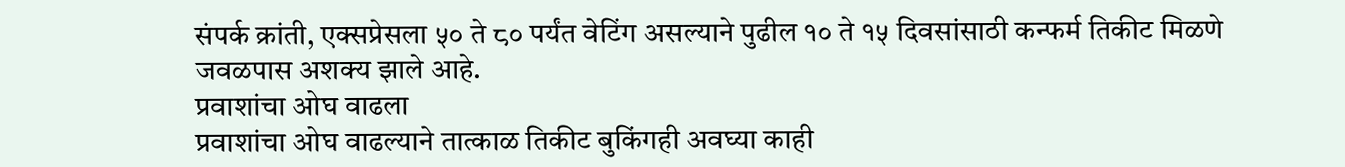संपर्क क्रांती, एक्सप्रेसला ५० ते ८० पर्यंत वेटिंग असल्याने पुढील १० ते १५ दिवसांसाठी कन्फर्म तिकीट मिळणे जवळपास अशक्य झाले आहे.
प्रवाशांचा ओघ वाढला
प्रवाशांचा ओघ वाढल्याने तात्काळ तिकीट बुकिंगही अवघ्या काही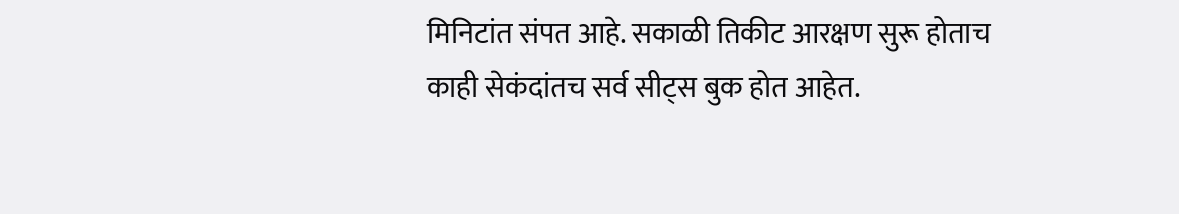मिनिटांत संपत आहे. सकाळी तिकीट आरक्षण सुरू होताच काही सेकंदांतच सर्व सीट्स बुक होत आहेत.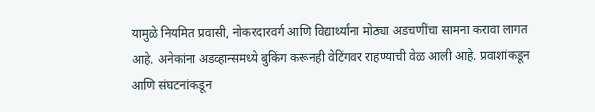यामुळे नियमित प्रवासी, नोकरदारवर्ग आणि विद्यार्थ्यांना मोठ्या अडचणींचा सामना करावा लागत आहे. अनेकांना अडव्हान्समध्ये बुकिंग करूनही वेटिंगवर राहण्याची वेळ आली आहे. प्रवाशांकडून आणि संघटनांकडून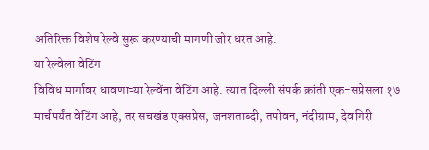अतिरिक्त विशेष रेल्वे सुरू करण्याची मागणी जोर धरत आहे.
या रेल्वेला वेटिंग
विविध मार्गावर धावणाऱ्या रेल्वेंना वेटिंग आहे. त्यात दिल्ली संपर्क क्रांती एक-सप्रेसला १७ मार्चपर्यंत वेटिंग आहे, तर सचखंड एक्सप्रेस, जनशताब्दी, तपोवन, नंदीग्राम, देवगिरी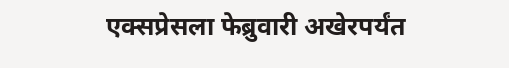एक्सप्रेसला फेब्रुवारी अखेरपर्यंत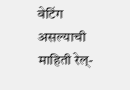वेटिंग असल्याची माहिती रेल्-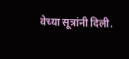वेच्या सूत्रांनी दिली.